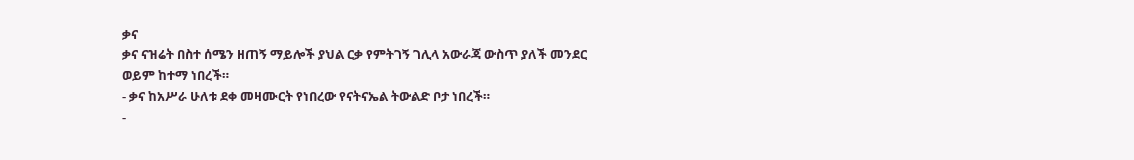ቃና
ቃና ናዝሬት በስተ ሰሜን ዘጠኝ ማይሎች ያህል ርቃ የምትገኝ ገሊላ አውራጃ ውስጥ ያለች መንደር ወይም ከተማ ነበረች።
- ቃና ከአሥራ ሁለቱ ደቀ መዛሙርት የነበረው የናትናኤል ትውልድ ቦታ ነበረች።
-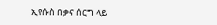ኢየሱስ በቃና ሰርግ ላይ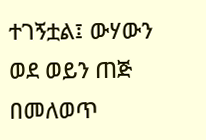ተገኝቷል፤ ውሃውን ወደ ወይን ጠጅ በመለወጥ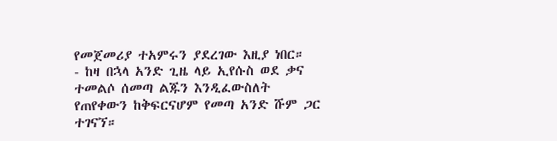የመጀመሪያ ተአምሩን ያደረገው እዚያ ነበር።
- ከዛ በኋላ አንድ ጊዜ ላይ ኢየሱስ ወደ ቃና ተመልሶ ሰመጣ ልጁን እንዲፈውስለት የጠየቀውን ከቅፍርናሆም የመጣ አንድ ሹም ጋር ተገናኘ።